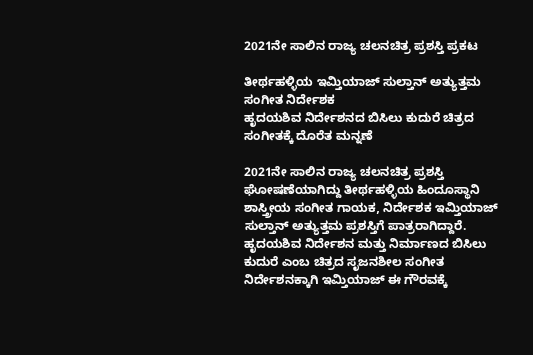2021ನೇ ಸಾಲಿನ ರಾಜ್ಯ ಚಲನಚಿತ್ರ ಪ್ರಶಸ್ತಿ ಪ್ರಕಟ

ತೀರ್ಥಹಳ್ಳಿಯ ಇಮ್ತಿಯಾಜ್‌ ಸುಲ್ತಾನ್‌ ಅತ್ಯುತ್ತಮ ಸಂಗೀತ ನಿರ್ದೇಶಕ
ಹೃದಯಶಿವ ನಿರ್ದೇಶನದ ಬಿಸಿಲು ಕುದುರೆ ಚಿತ್ರದ ಸಂಗೀತಕ್ಕೆ ದೊರೆತ ಮನ್ನಣೆ

2021ನೇ ಸಾಲಿನ ರಾಜ್ಯ ಚಲನಚಿತ್ರ ಪ್ರಶಸ್ತಿ ಘೋಷಣೆಯಾಗಿದ್ದು ತೀರ್ಥಹಳ್ಳಿಯ ಹಿಂದೂಸ್ಥಾನಿ ಶಾಸ್ತ್ರೀಯ ಸಂಗೀತ ಗಾಯಕ, ನಿರ್ದೇಶಕ ಇಮ್ತಿಯಾಜ್‌ ಸುಲ್ತಾನ್‌ ಅತ್ಯುತ್ತಮ ಪ್ರಶಸ್ತಿಗೆ ಪಾತ್ರರಾಗಿದ್ದಾರೆ. ಹೃದಯಶಿವ ನಿರ್ದೇಶನ ಮತ್ತು ನಿರ್ಮಾಣದ ಬಿಸಿಲು ಕುದುರೆ ಎಂಬ ಚಿತ್ರದ ಸೃಜನಶೀಲ ಸಂಗೀತ ನಿರ್ದೇಶನಕ್ಕಾಗಿ ಇಮ್ತಿಯಾಜ್‌ ಈ ಗೌರವಕ್ಕೆ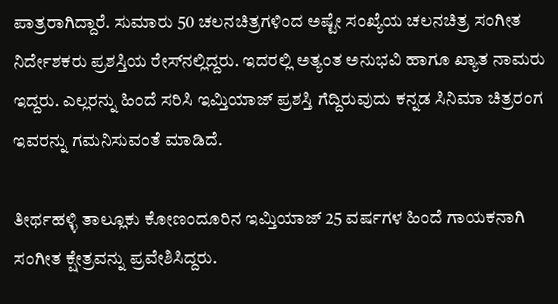ಪಾತ್ರರಾಗಿದ್ದಾರೆ. ಸುಮಾರು 50 ಚಲನಚಿತ್ರಗಳಿಂದ ಅಷ್ಟೇ ಸಂಖ್ಯೆಯ ಚಲನಚಿತ್ರ ಸಂಗೀತ ನಿರ್ದೇಶಕರು ಪ್ರಶಸ್ತಿಯ ರೇಸ್‌ನಲ್ಲಿದ್ದರು. ಇದರಲ್ಲಿ ಅತ್ಯಂತ ಅನುಭವಿ ಹಾಗೂ ಖ್ಯಾತ ನಾಮರು ಇದ್ದರು. ಎಲ್ಲರನ್ನು ಹಿಂದೆ ಸರಿಸಿ ಇಮ್ತಿಯಾಜ್‌ ಪ್ರಶಸ್ತಿ ಗೆದ್ದಿರುವುದು ಕನ್ನಡ ಸಿನಿಮಾ ಚಿತ್ರರಂಗ ಇವರನ್ನು ಗಮನಿಸುವಂತೆ ಮಾಡಿದೆ.

ತೀರ್ಥಹಳ್ಳಿ ತಾಲ್ಲೂಕು ಕೋಣಂದೂರಿನ ಇಮ್ತಿಯಾಜ್‌ 25 ವರ್ಷಗಳ ಹಿಂದೆ ಗಾಯಕನಾಗಿ ಸಂಗೀತ ಕ್ಷೇತ್ರವನ್ನು ಪ್ರವೇಶಿಸಿದ್ದರು.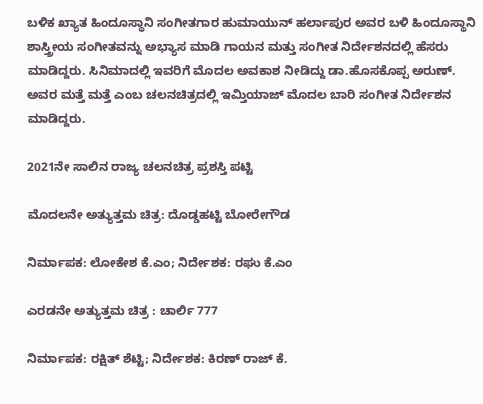ಬಳಿಕ ಖ್ಯಾತ ಹಿಂದೂಸ್ಥಾನಿ ಸಂಗೀತಗಾರ ಹುಮಾಯುನ್‌ ಹರ್ಲಾಪುರ ಅವರ ಬಳಿ ಹಿಂದೂಸ್ಥಾನಿ ಶಾಸ್ತ್ರೀಯ ಸಂಗೀತವನ್ನು ಅಭ್ಯಾಸ ಮಾಡಿ ಗಾಯನ ಮತ್ತು ಸಂಗೀತ ನಿರ್ದೇಶನದಲ್ಲಿ ಹೆಸರು ಮಾಡಿದ್ದರು. ಸಿನಿಮಾದಲ್ಲಿ ಇವರಿಗೆ ಮೊದಲ ಅವಕಾಶ ನೀಡಿದ್ದು ಡಾ.ಹೊಸಕೊಪ್ಪ ಅರುಣ್‌. ಅವರ ಮತ್ತೆ ಮತ್ತೆ ಎಂಬ ಚಲನಚಿತ್ರದಲ್ಲಿ ಇಮ್ತಿಯಾಜ್‌ ಮೊದಲ ಬಾರಿ ಸಂಗೀತ ನಿರ್ದೇಶನ ಮಾಡಿದ್ದರು.

2021ನೇ ಸಾಲಿನ ರಾಜ್ಯ ಚಲನಚಿತ್ರ ಪ್ರಶಸ್ತಿ ಪಟ್ಟಿ

ಮೊದಲನೇ ಅತ್ಯುತ್ತಮ ಚಿತ್ರ: ದೊಡ್ಡಹಟ್ಟಿ ಬೋರೇಗೌಡ

ನಿರ್ಮಾಪಕ: ಲೋಕೇಶ ಕೆ.ಎಂ; ನಿರ್ದೇಶಕ: ರಘು ಕೆ.ಎಂ

ಎರಡನೇ ಅತ್ಯುತ್ತಮ ಚಿತ್ರ : ಚಾರ್ಲಿ 777

ನಿರ್ಮಾಪಕ: ರಕ್ಷಿತ್ ಶೆಟ್ಟಿ; ನಿರ್ದೇಶಕ: ಕಿರಣ್ ರಾಜ್ ಕೆ.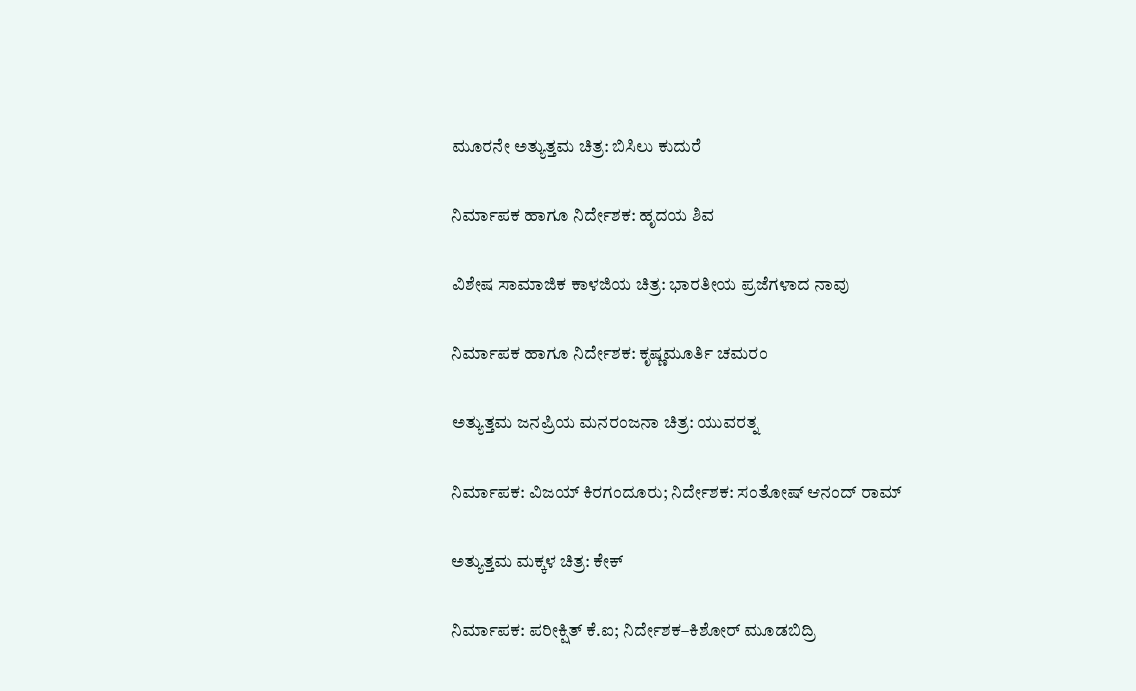ಮೂರನೇ ಅತ್ಯುತ್ತಮ ಚಿತ್ರ: ಬಿಸಿಲು ಕುದುರೆ

ನಿರ್ಮಾಪಕ ಹಾಗೂ ನಿರ್ದೇಶಕ: ಹೃದಯ ಶಿವ

ವಿಶೇಷ ಸಾಮಾಜಿಕ ಕಾಳಜಿಯ ಚಿತ್ರ: ಭಾರತೀಯ ಪ್ರಜೆಗಳಾದ ನಾವು

ನಿರ್ಮಾಪಕ ಹಾಗೂ ನಿರ್ದೇಶಕ: ಕೃಷ್ಣಮೂರ್ತಿ ಚಮರಂ

ಅತ್ಯುತ್ತಮ ಜನಪ್ರಿಯ ಮನರಂಜನಾ ಚಿತ್ರ: ಯುವರತ್ನ

ನಿರ್ಮಾಪಕ: ವಿಜಯ್ ಕಿರಗಂದೂರು; ನಿರ್ದೇಶಕ: ಸಂತೋಷ್ ಆನಂದ್ ರಾಮ್

ಅತ್ಯುತ್ತಮ ಮಕ್ಕಳ ಚಿತ್ರ: ಕೇಕ್

ನಿರ್ಮಾಪಕ: ಪರೀಕ್ಷಿತ್ ಕೆ.ಐ; ನಿರ್ದೇಶಕ–ಕಿಶೋರ್ ಮೂಡಬಿದ್ರಿ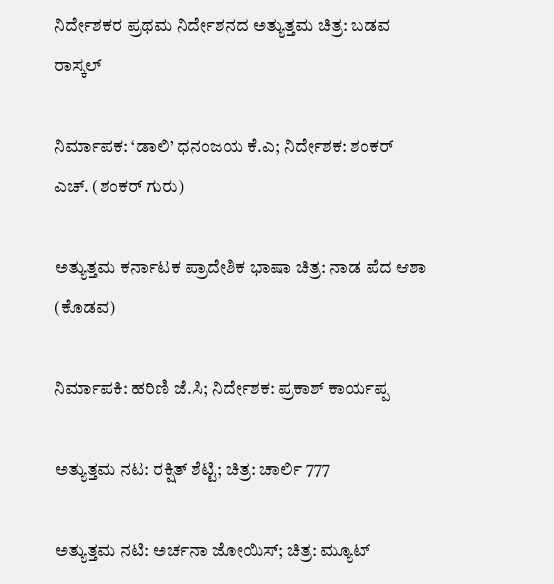ನಿರ್ದೇಶಕರ ಪ್ರಥಮ ನಿರ್ದೇಶನದ ಅತ್ಯುತ್ತಮ ಚಿತ್ರ: ಬಡವ ರಾಸ್ಕಲ್

ನಿರ್ಮಾಪಕ: ‘ಡಾಲಿ’ ಧನಂಜಯ ಕೆ.ಎ; ನಿರ್ದೇಶಕ: ಶಂಕರ್ ಎಚ್. (ಶಂಕರ್ ಗುರು)

ಅತ್ಯುತ್ತಮ ಕರ್ನಾಟಕ ಪ್ರಾದೇಶಿಕ ಭಾಷಾ ಚಿತ್ರ: ನಾಡ ಪೆದ ಆಶಾ (ಕೊಡವ)

ನಿರ್ಮಾಪಕಿ: ಹರಿಣಿ ಜೆ.ಸಿ; ನಿರ್ದೇಶಕ: ಪ್ರಕಾಶ್ ಕಾರ್ಯಪ್ಪ

ಅತ್ಯುತ್ತಮ ನಟ: ರಕ್ಷಿತ್ ಶೆಟ್ಟಿ; ಚಿತ್ರ: ಚಾರ್ಲಿ 777

ಅತ್ಯುತ್ತಮ ನಟಿ: ಅರ್ಚನಾ ಜೋಯಿಸ್; ಚಿತ್ರ: ಮ್ಯೂಟ್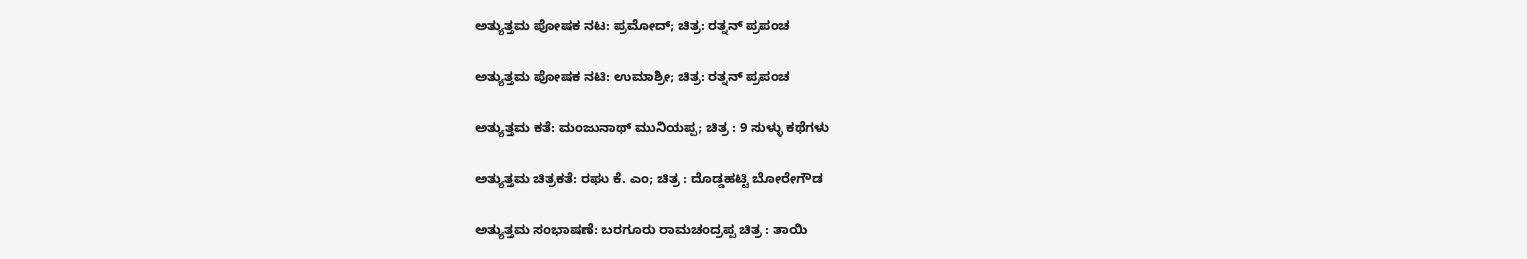ಅತ್ಯುತ್ತಮ ಪೋಷಕ ನಟ: ಪ್ರಮೋದ್; ಚಿತ್ರ: ರತ್ನನ್ ಪ್ರಪಂಚ

ಅತ್ಯುತ್ತಮ ಪೋಷಕ ನಟಿ: ಉಮಾಶ್ರೀ; ಚಿತ್ರ: ರತ್ನನ್ ಪ್ರಪಂಚ

ಅತ್ಯುತ್ತಮ ಕತೆ: ಮಂಜುನಾಥ್ ಮುನಿಯಪ್ಪ; ಚಿತ್ರ : 9 ಸುಳ್ಳು ಕಥೆಗಳು

ಅತ್ಯುತ್ತಮ ಚಿತ್ರಕತೆ: ರಘು ಕೆ. ಎಂ; ಚಿತ್ರ : ದೊಡ್ಡಹಟ್ಟಿ ಬೋರೇಗೌಡ

ಅತ್ಯುತ್ತಮ ಸಂಭಾಷಣೆ: ಬರಗೂರು ರಾಮಚಂದ್ರಪ್ಪ ಚಿತ್ರ : ತಾಯಿ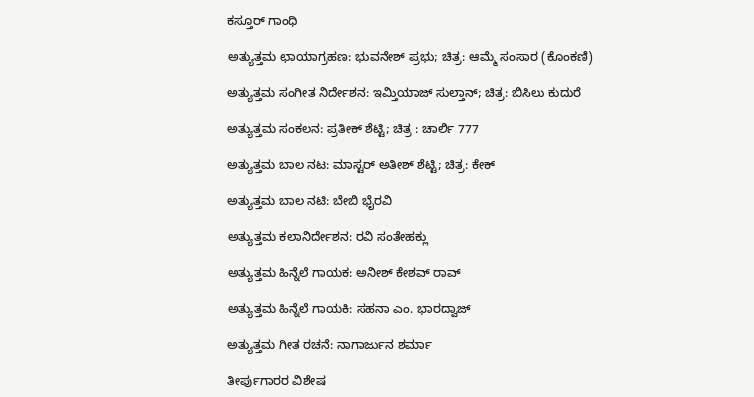ಕಸ್ತೂರ್ ಗಾಂಧಿ

ಅತ್ಯುತ್ತಮ ಛಾಯಾಗ್ರಹಣ: ಭುವನೇಶ್ ಪ್ರಭು; ಚಿತ್ರ: ಆಮ್ಮೆ ಸಂಸಾರ (ಕೊಂಕಣಿ)

ಅತ್ಯುತ್ತಮ ಸಂಗೀತ ನಿರ್ದೇಶನ: ಇಮ್ತಿಯಾಜ್ ಸುಲ್ತಾನ್; ಚಿತ್ರ: ಬಿಸಿಲು ಕುದುರೆ

ಅತ್ಯುತ್ತಮ ಸಂಕಲನ: ಪ್ರತೀಕ್ ಶೆಟ್ಟಿ; ಚಿತ್ರ : ಚಾರ್ಲಿ 777

ಅತ್ಯುತ್ತಮ ಬಾಲ ನಟ: ಮಾಸ್ಟರ್ ಅತೀಶ್ ಶೆಟ್ಟಿ; ಚಿತ್ರ: ಕೇಕ್

ಅತ್ಯುತ್ತಮ ಬಾಲ‌ ನಟಿ: ಬೇಬಿ ಭೈರವಿ

ಅತ್ಯುತ್ತಮ‌ ಕಲಾನಿರ್ದೇಶನ: ರವಿ ಸಂತೇಹಕ್ಲು

ಅತ್ಯುತ್ತಮ‌ ಹಿನ್ನೆಲೆ ಗಾಯಕ: ಅನೀಶ್ ಕೇಶವ್ ರಾವ್

ಅತ್ಯುತ್ತಮ ಹಿನ್ನೆಲೆ ಗಾಯಕಿ: ಸಹನಾ ಎಂ. ಭಾರದ್ವಾಜ್

ಅತ್ಯುತ್ತಮ ಗೀತ ರಚನೆ: ನಾಗಾರ್ಜುನ ಶರ್ಮಾ

ತೀರ್ಪುಗಾರರ ವಿಶೇಷ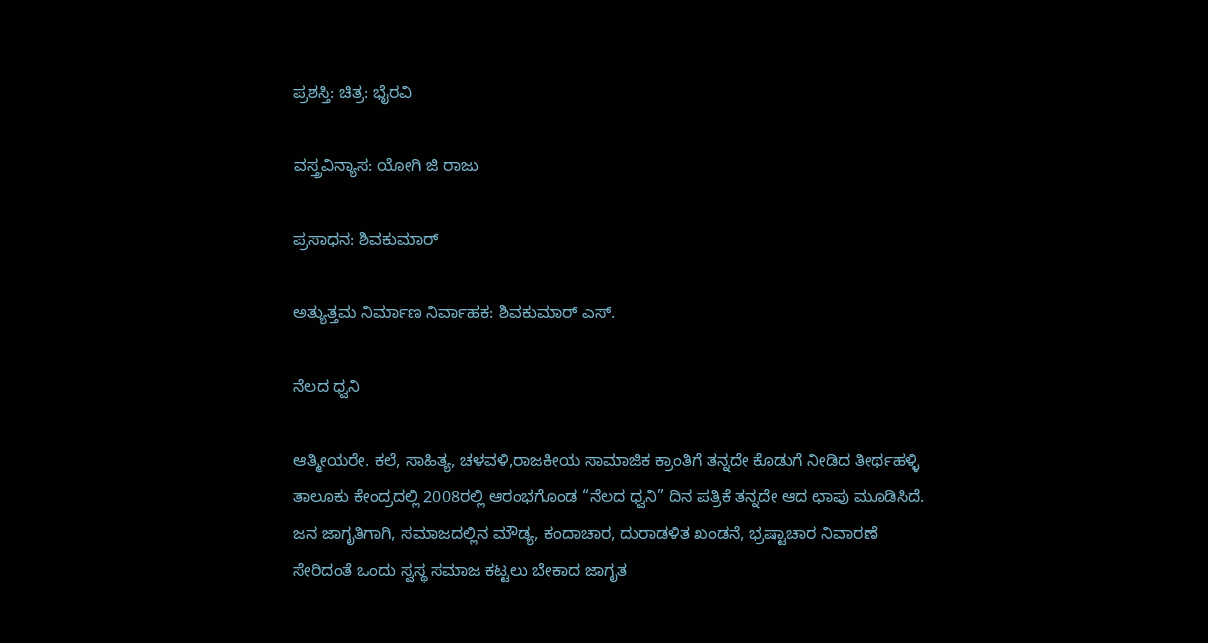ಪ್ರಶಸ್ತಿ: ಚಿತ್ರ: ಭೈರವಿ

ವಸ್ತ್ರವಿನ್ಯಾಸ: ಯೋಗಿ ಜಿ ರಾಜು

ಪ್ರಸಾಧನ: ಶಿವಕುಮಾರ್

ಅತ್ಯುತ್ತಮ ನಿರ್ಮಾಣ ನಿರ್ವಾಹಕ: ಶಿವಕುಮಾರ್ ಎಸ್.

ನೆಲದ ಧ್ವನಿ

ಆತ್ಮೀಯರೇ. ಕಲೆ, ಸಾಹಿತ್ಯ, ಚಳವಳಿ,ರಾಜಕೀಯ ಸಾಮಾಜಿಕ ಕ್ರಾಂತಿಗೆ ತನ್ನದೇ ಕೊಡುಗೆ ನೀಡಿದ ತೀರ್ಥಹಳ್ಳಿ ತಾಲೂಕು ಕೇಂದ್ರದಲ್ಲಿ 2008ರಲ್ಲಿ ಆರಂಭಗೊಂಡ “ನೆಲದ ಧ್ವನಿ” ದಿನ ಪತ್ರಿಕೆ ತನ್ನದೇ ಆದ ಛಾಪು ಮೂಡಿಸಿದೆ. ಜನ ಜಾಗೃತಿಗಾಗಿ, ಸಮಾಜದಲ್ಲಿನ ಮೌಡ್ಯ, ಕಂದಾಚಾರ, ದುರಾಡಳಿತ ಖಂಡನೆ, ಭ್ರಷ್ಟಾಚಾರ ನಿವಾರಣೆ ಸೇರಿದಂತೆ ಒಂದು ಸ್ವಸ್ಥ ಸಮಾಜ ಕಟ್ಟಲು ಬೇಕಾದ ಜಾಗೃತ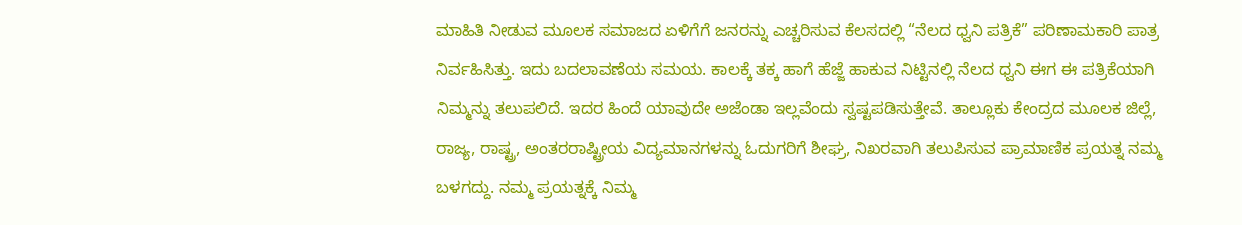ಮಾಹಿತಿ ನೀಡುವ ಮೂಲಕ ಸಮಾಜದ ಏಳಿಗೆಗೆ ಜನರನ್ನು ಎಚ್ಚರಿಸುವ ಕೆಲಸದಲ್ಲಿ “ನೆಲದ ಧ್ವನಿ ಪತ್ರಿಕೆ” ಪರಿಣಾಮಕಾರಿ ಪಾತ್ರ ನಿರ್ವಹಿಸಿತ್ತು. ಇದು ಬದಲಾವಣೆಯ ಸಮಯ. ಕಾಲಕ್ಕೆ ತಕ್ಕ ಹಾಗೆ ಹೆಜ್ಜೆ ಹಾಕುವ ನಿಟ್ಟಿನಲ್ಲಿ ನೆಲದ ಧ್ವನಿ ಈಗ ಈ ಪತ್ರಿಕೆಯಾಗಿ ನಿಮ್ಮನ್ನು ತಲುಪಲಿದೆ. ಇದರ ಹಿಂದೆ ಯಾವುದೇ ಅಜೆಂಡಾ ಇಲ್ಲವೆಂದು ಸ್ವಷ್ಟಪಡಿಸುತ್ತೇವೆ. ತಾಲ್ಲೂಕು ಕೇಂದ್ರದ ಮೂಲಕ ಜಿಲ್ಲೆ, ರಾಜ್ಯ, ರಾಷ್ಟ್ರ, ಅಂತರರಾಷ್ಟ್ರೀಯ ವಿದ್ಯಮಾನಗಳನ್ನು ಓದುಗರಿಗೆ ಶೀಘ್ರ, ನಿಖರವಾಗಿ ತಲುಪಿಸುವ ಪ್ರಾಮಾಣಿಕ ಪ್ರಯತ್ನ ನಮ್ಮ ಬಳಗದ್ದು. ನಮ್ಮ ಪ್ರಯತ್ನಕ್ಕೆ ನಿಮ್ಮ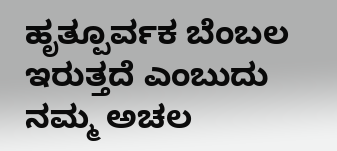ಹೃತ್ಪೂರ್ವಕ ಬೆಂಬಲ ಇರುತ್ತದೆ ಎಂಬುದು ನಮ್ಮ ಅಚಲ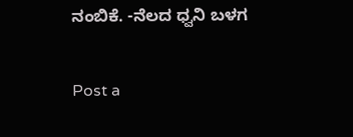ನಂಬಿಕೆ. -ನೆಲದ ಧ್ವನಿ ಬಳಗ

Post a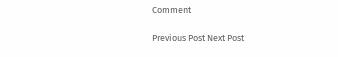Comment

Previous Post Next Post